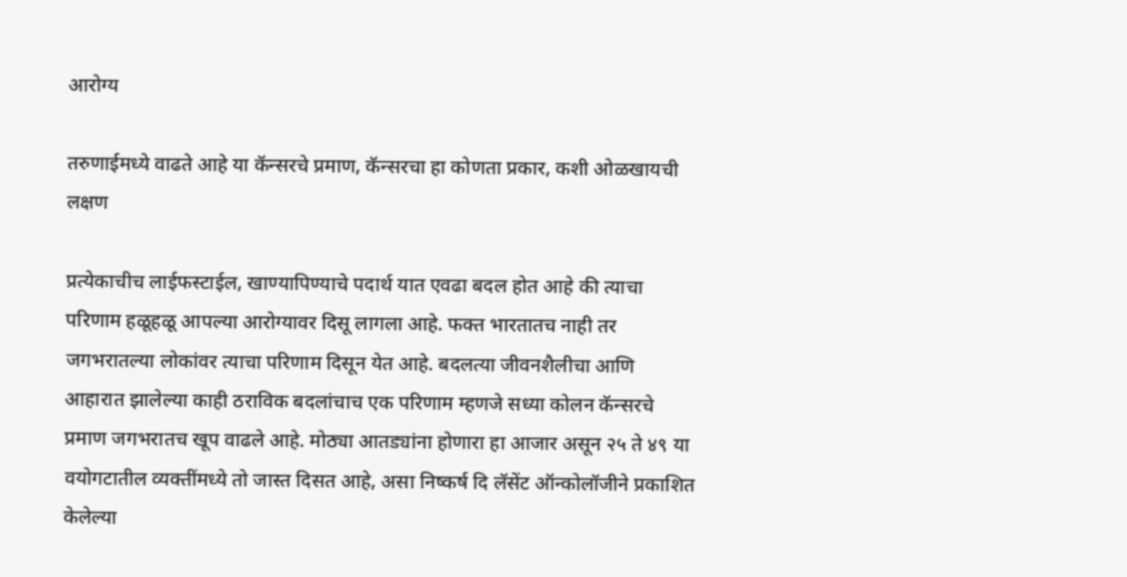आरोग्य

तरुणाईमध्ये वाढते आहे या कॅन्सरचे प्रमाण, कॅन्सरचा हा कोणता प्रकार, कशी ओळखायची लक्षण

प्रत्येकाचीच लाईफस्टाईल, खाण्यापिण्याचे पदार्थ यात एवढा बदल होत आहे की त्याचा परिणाम हळूहळू आपल्या आरोग्यावर दिसू लागला आहे. फक्त भारतातच नाही तर जगभरातल्या लोकांवर त्याचा परिणाम दिसून येत आहे. बदलत्या जीवनशैलीचा आणि आहारात झालेल्या काही ठराविक बदलांचाच एक परिणाम म्हणजे सध्या कोलन कॅन्सरचे प्रमाण जगभरातच खूप वाढले आहे. मोठ्या आतड्यांना होणारा हा आजार असून २५ ते ४९ या वयोगटातील व्यक्तींमध्ये तो जास्त दिसत आहे, असा निष्कर्ष दि लॅसेंट ऑन्कोलॉजीने प्रकाशित केलेल्या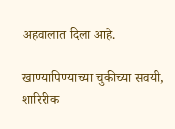अहवालात दिला आहे.

खाण्यापिण्याच्या चुकीच्या सवयी, शारिरीक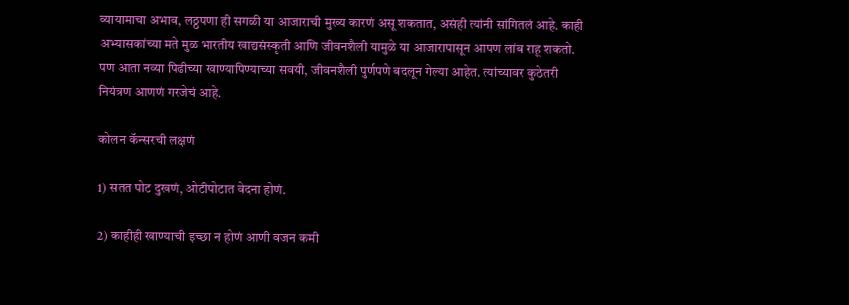व्यायामाचा अभाव, लठ्ठपणा ही सगळी या आजाराची मुख्य कारणं असू शकतात, असंही त्यांनी सांगितलं आहे. काही अभ्यासकांच्या मते मुळ भारतीय खाद्यसंस्कृती आणि जीवनशैली यामुळे या आजारापासून आपण लांब राहू शकतो. पण आता नव्या पिढीच्या खाण्यापिण्याच्या सवयी, जीवनशैली पुर्णपणे बदलून गेल्या आहेत. त्यांच्यावर कुठेतरी नियंत्रण आणणं गरजेचं आहे.

कोलन कॅन्सरची लक्षणं

1) सतत पोट दुखणं, ओटीपोटात वेदना होणं.

2) काहीही खाण्याची इच्छा न होणं आणी वजन कमी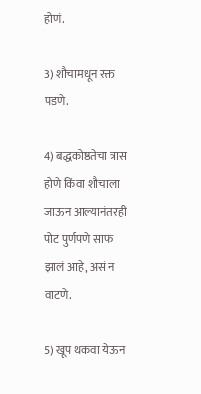होणं.

3) शौचामधून रक्त पडणे.

4) बद्धकोष्ठतेचा त्रास होणे किंवा शौचाला जाऊन आल्यानंतरही पोट पुर्णपणे साफ झालं आहे, असं न वाटणे.

5) खूप थकवा येऊन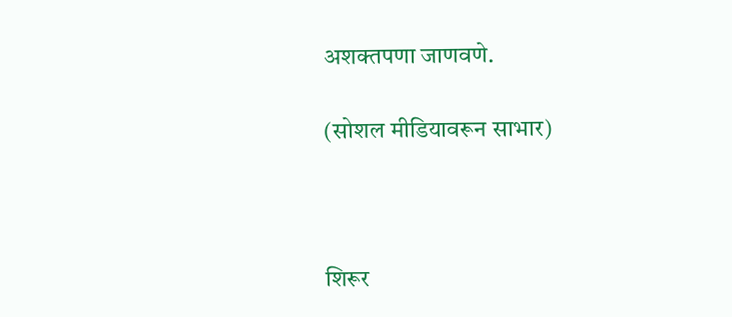अशक्तपणा जाणवणे.

(सोशल मीडियावरून साभार)



शिरूर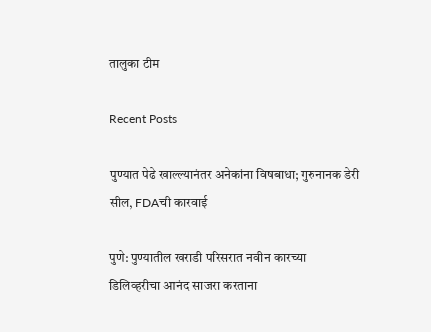तालुका टीम

Recent Posts

पुण्यात पेढे खाल्ल्यानंतर अनेकांना विषबाधा; गुरुनानक डेरी सील, FDAची कारवाई

पुणे: पुण्यातील खराडी परिसरात नवीन कारच्या डिलिव्हरीचा आनंद साजरा करताना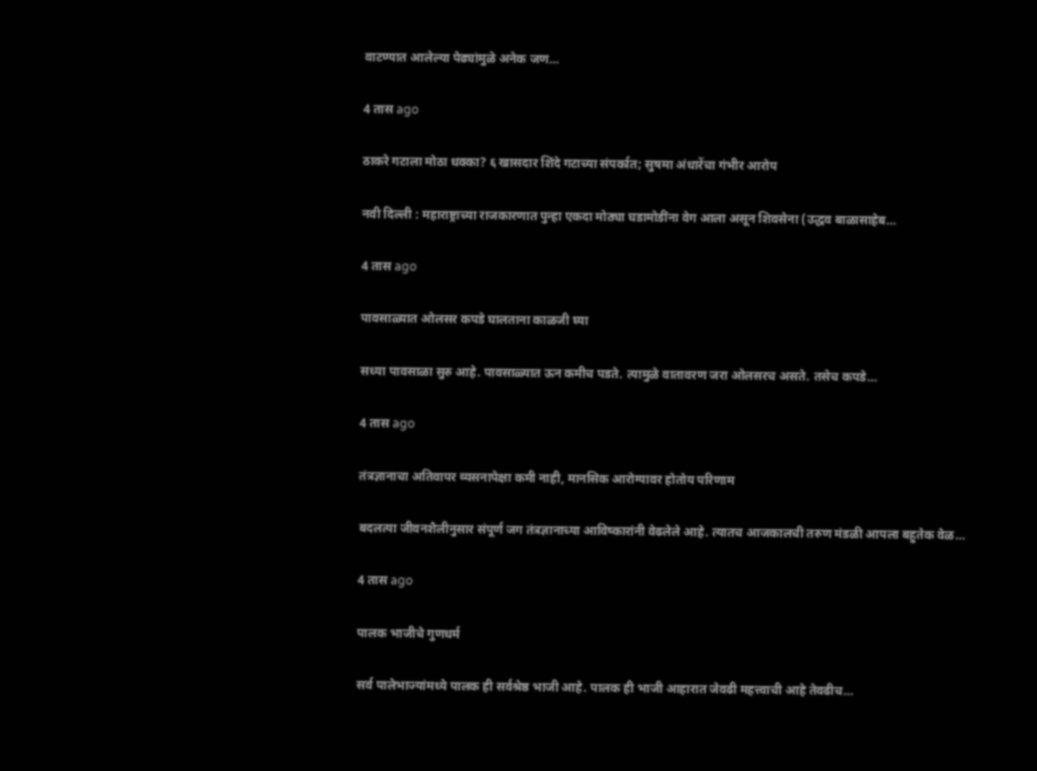वाटण्यात आलेल्या पेढ्यांमुळे अनेक जण…

4 तास ago

ठाकरे गटाला मोठा धक्का? ६ खासदार शिंदे गटाच्या संपर्कात; सुषमा अंधारेंचा गंभीर आरोप

नवी दिल्ली : महाराष्ट्राच्या राजकारणात पुन्हा एकदा मोठ्या घडामोडींना वेग आला असून शिवसेना (उद्धव बाळासाहेब…

4 तास ago

पावसाळ्यात ओलसर कपडे घालताना काळजी घ्या

सध्या पावसाळा सुरु आहे. पावसाळ्यात ऊन कमीच पडते. त्यामुळे वातावरण जरा ओलसरच असते. तसेच कपडे…

4 तास ago

तंत्रज्ञानाचा अतिवापर व्यसनापेक्षा कमी नाही, मानसिक आरोग्यावर होतोय परिणाम

बदलत्या जीवनशैलीनुसार संपूर्ण जग तंत्रज्ञानाच्या आविष्कारांनी वेढलेले आहे. त्यातच आजकालची तरुण मंडळी आपला बहुतेक वेळ…

4 तास ago

पालक भाजीचे गुणधर्म

सर्व पालेभाज्यांमध्ये पालक ही सर्वश्रेष्ठ भाजी आहे. पालक ही भाजी आहारात जेवढी महत्त्वाची आहे तेवढीच…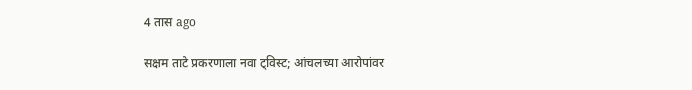4 तास ago

सक्षम ताटे प्रकरणाला नवा ट्विस्ट; आंचलच्या आरोपांवर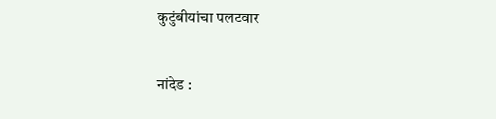कुटुंबीयांचा पलटवार

नांदेड :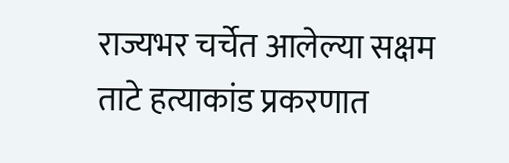राज्यभर चर्चेत आलेल्या सक्षम ताटे हत्याकांड प्रकरणात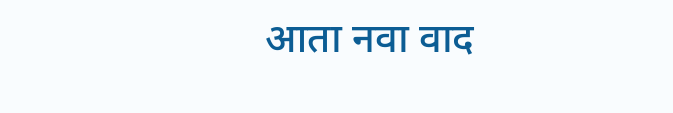आता नवा वाद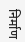निर्माण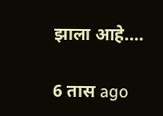झाला आहे.…

6 तास ago